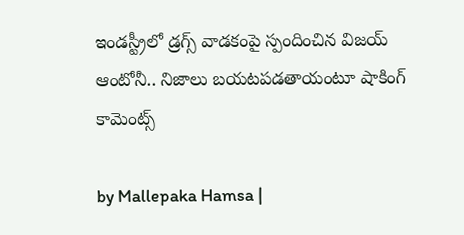ఇండస్ట్రీలో డ్రగ్స్ వాడకంపై స్పందించిన విజయ్ ఆంటోనీ.. నిజాలు బయటపడతాయంటూ షాకింగ్ కామెంట్స్

by Mallepaka Hamsa |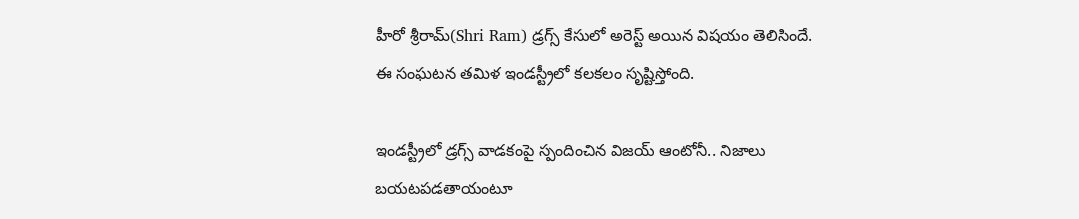హీరో శ్రీరామ్(Shri Ram) డ్రగ్స్ కేసులో అరెస్ట్ అయిన విషయం తెలిసిందే. ఈ సంఘటన తమిళ ఇండస్ట్రీలో కలకలం సృష్టిస్తోంది.

ఇండస్ట్రీలో డ్రగ్స్ వాడకంపై స్పందించిన విజయ్ ఆంటోనీ.. నిజాలు బయటపడతాయంటూ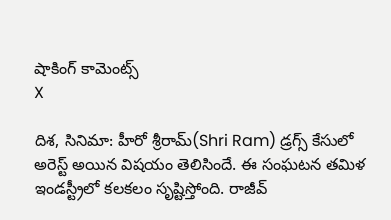షాకింగ్ కామెంట్స్
X

దిశ, సినిమా: హీరో శ్రీరామ్(Shri Ram) డ్రగ్స్ కేసులో అరెస్ట్ అయిన విషయం తెలిసిందే. ఈ సంఘటన తమిళ ఇండస్ట్రీలో కలకలం సృష్టిస్తోంది. రాజీవ్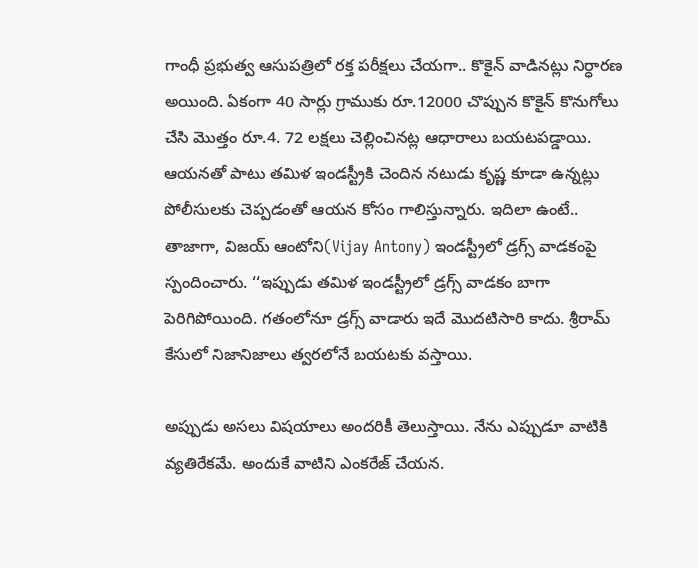గాంధీ ప్రభుత్వ ఆసుపత్రిలో రక్త పరీక్షలు చేయగా.. కొకైన్ వాడినట్లు నిర్ధారణ అయింది. ఏకంగా 40 సార్లు గ్రాముకు రూ.12000 చొప్పున కొకైన్ కొనుగోలు చేసి మొత్తం రూ.4. 72 లక్షలు చెల్లించినట్ల ఆధారాలు బయటపడ్డాయి. ఆయనతో పాటు తమిళ ఇండస్ట్రీకి చెందిన నటుడు కృష్ణ కూడా ఉన్నట్లు పోలీసులకు చెప్పడంతో ఆయన కోసం గాలిస్తున్నారు. ఇదిలా ఉంటే.. తాజాగా, విజయ్ ఆంటోని(Vijay Antony) ఇండస్ట్రీలో డ్రగ్స్ వాడకంపై స్పందించారు. ‘‘ఇప్పుడు తమిళ ఇండస్ట్రీలో డ్రగ్స్ వాడకం బాగా పెరిగిపోయింది. గతంలోనూ డ్రగ్స్ వాడారు ఇదే మొదటిసారి కాదు. శ్రీరామ్ కేసులో నిజానిజాలు త్వరలోనే బయటకు వస్తాయి.

అప్పుడు అసలు విషయాలు అందరికీ తెలుస్తాయి. నేను ఎప్పుడూ వాటికి వ్యతిరేకమే. అందుకే వాటిని ఎంకరేజ్ చేయన.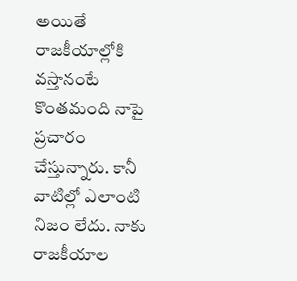అయితే రాజకీయాల్లోకి వస్తానంటే కొంతమంది నాపై ప్రచారం చేస్తున్నారు. కానీ వాటిల్లో ఎలాంటి నిజం లేదు. నాకు రాజకీయాల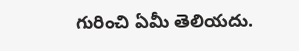గురించి ఏమీ తెలియదు.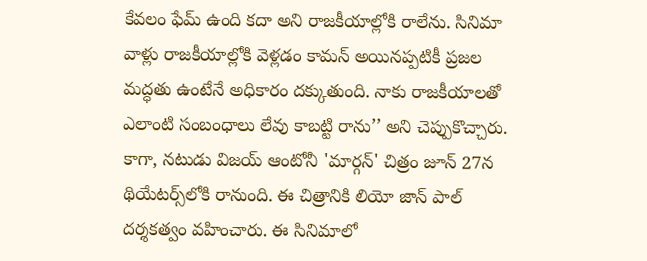కేవలం ఫేమ్ ఉంది కదా అని రాజకీయాల్లోకి రాలేను. సినిమా వాళ్లు రాజకీయాల్లోకి వెళ్లడం కామన్ అయినప్పటికీ ప్రజల మద్ధతు ఉంటేనే అధికారం దక్కుతుంది. నాకు రాజకీయాలతో ఎలాంటి సంబంధాలు లేవు కాబట్టి రాను’’ అని చెప్పుకొచ్చారు. కాగా, నటుడు విజయ్ ఆంటోనీ 'మార్గన్' చిత్రం జూన్ 27న థియేటర్స్‌లోకి రానుంది. ఈ చిత్రానికి లియో జాన్ పాల్ దర్శకత్వం వహించారు. ఈ సినిమాలో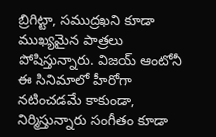బ్రిగిట్టా, సముద్రఖని కూడా ముఖ్యమైన పాత్రలు పోషిస్తున్నారు. విజయ్ ఆంటోనీ ఈ సినిమాలో హీరోగా నటించడమే కాకుండా, నిర్మిస్తున్నారు సంగీతం కూడా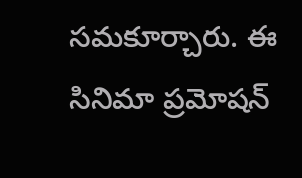సమకూర్చారు. ఈ సినిమా ప్రమోషన్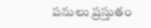పనులు ప్రస్తుతం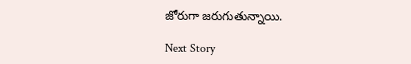జోరుగా జరుగుతున్నాయి.

Next Story